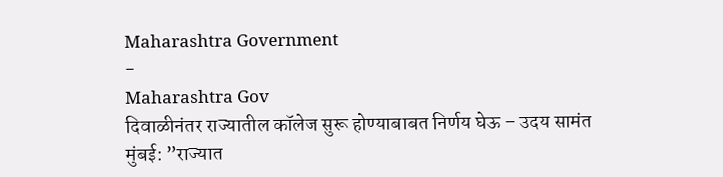Maharashtra Government
-
Maharashtra Gov
दिवाळीनंतर राज्यातील कॉलेज सुरू होण्याबाबत निर्णय घेऊ – उदय सामंत
मुंबई: ”राज्यात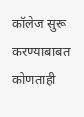कॉलेज सुरू करण्याबाबत कोणताही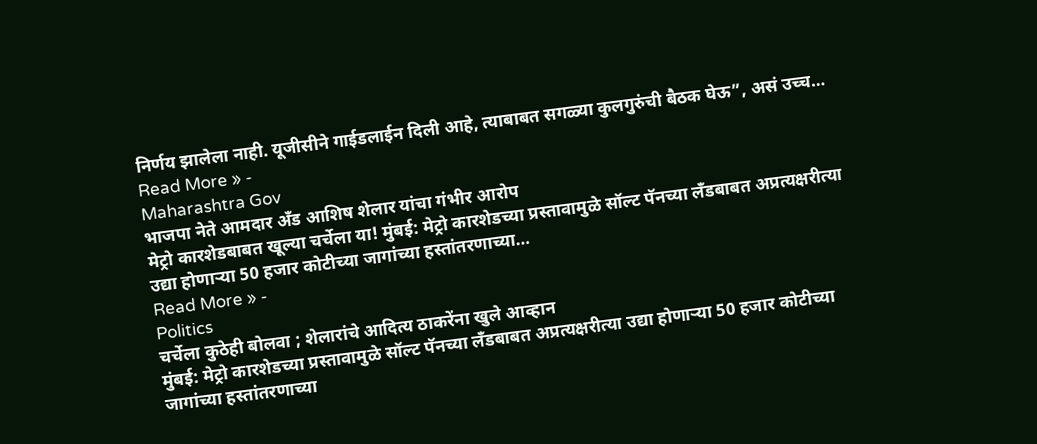निर्णय झालेला नाही. यूजीसीने गाईडलाईन दिली आहे, त्याबाबत सगळ्या कुलगुरुंची बैठक घेऊ”, असं उच्च…
Read More » -
Maharashtra Gov
भाजपा नेते आमदार अँड आशिष शेलार यांचा गंभीर आरोप
मेट्रो कारशेडबाबत खूल्या चर्चेला या! मुंबई: मेट्रो कारशेडच्या प्रस्तावामुळे सॉल्ट पॅनच्या लँडबाबत अप्रत्यक्षरीत्या उद्या होणाऱ्या 50 हजार कोटीच्या जागांच्या हस्तांतरणाच्या…
Read More » -
Politics
चर्चेला कुठेही बोलवा ; शेलारांचे आदित्य ठाकरेंना खुले आव्हान
मुंबई: मेट्रो कारशेडच्या प्रस्तावामुळे सॉल्ट पॅनच्या लँडबाबत अप्रत्यक्षरीत्या उद्या होणाऱ्या 50 हजार कोटीच्या जागांच्या हस्तांतरणाच्या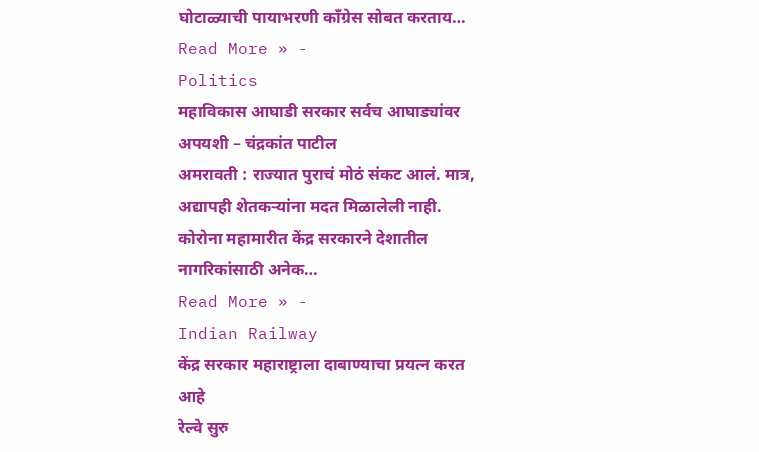घोटाळ्याची पायाभरणी काँग्रेस सोबत करताय…
Read More » -
Politics
महाविकास आघाडी सरकार सर्वच आघाड्यांवर अपयशी – चंद्रकांत पाटील
अमरावती : राज्यात पुराचं मोठं संकट आलं. मात्र, अद्यापही शेतकऱ्यांना मदत मिळालेली नाही. कोरोना महामारीत केंद्र सरकारने देशातील नागरिकांसाठी अनेक…
Read More » -
Indian Railway
केंद्र सरकार महाराष्ट्राला दाबाण्याचा प्रयत्न करत आहे
रेल्वे सुरु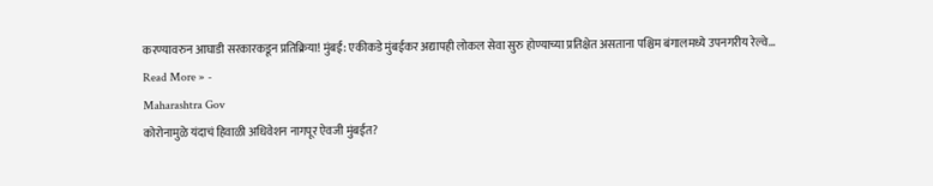करण्यावरुन आघाडी सरकारकडून प्रतिक्रिया! मुंबई: एकीकडे मुंबईकर अद्यापही लोकल सेवा सुरु होण्याच्या प्रतिक्षेत असताना पश्चिम बंगालमध्ये उपनगरीय रेल्वे…
Read More » -
Maharashtra Gov
कोरोनामुळे यंदाचं हिवाळी अधिवेशन नागपूर ऐवजी मुंबईत?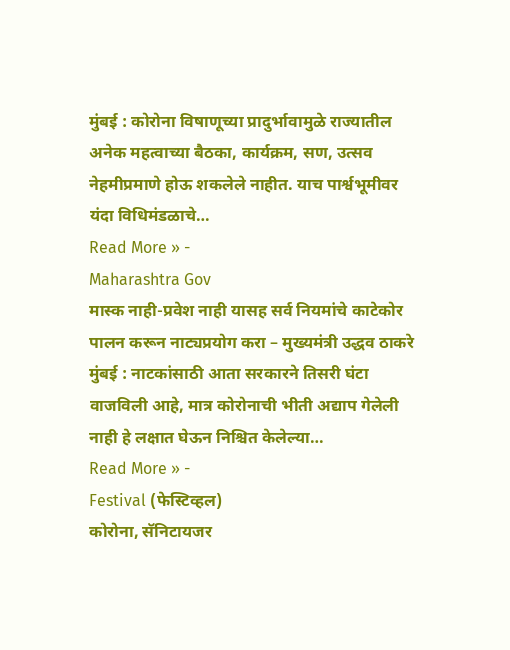मुंबई : कोरोना विषाणूच्या प्रादुर्भावामुळे राज्यातील अनेक महत्वाच्या बैठका, कार्यक्रम, सण, उत्सव नेहमीप्रमाणे होऊ शकलेले नाहीत. याच पार्श्वभूमीवर यंदा विधिमंडळाचे…
Read More » -
Maharashtra Gov
मास्क नाही-प्रवेश नाही यासह सर्व नियमांचे काटेकोर पालन करून नाट्यप्रयोग करा – मुख्यमंत्री उद्धव ठाकरे
मुंबई : नाटकांसाठी आता सरकारने तिसरी घंटा वाजविली आहे, मात्र कोरोनाची भीती अद्याप गेलेली नाही हे लक्षात घेऊन निश्चित केलेल्या…
Read More » -
Festival (फेस्टिव्हल)
कोरोना, सॅनिटायजर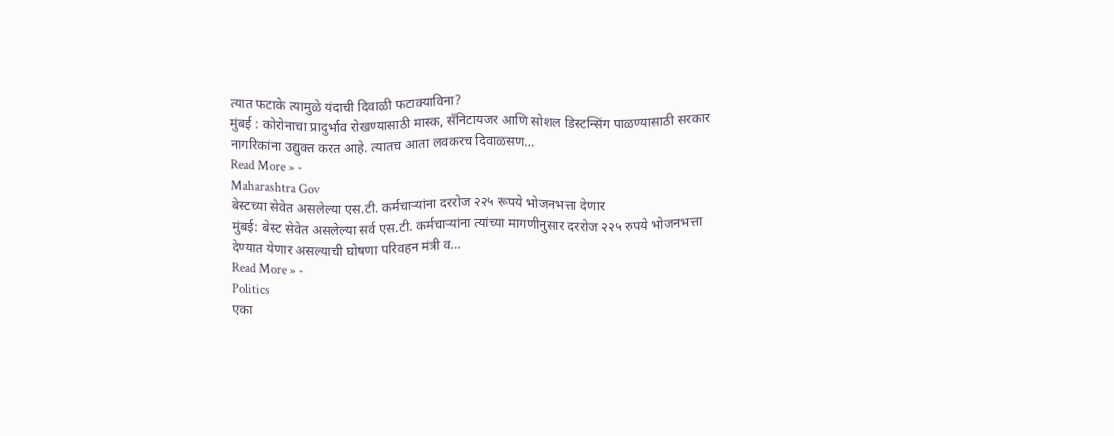त्यात फटाके त्यामुळे यंदाची दिवाळी फटाक्याविना?
मुंबई : कोरोनाचा प्रादुर्भाव रोखण्यासाठी मास्क, सॅनिटायजर आणि सोशल डिस्टन्सिंग पाळण्यासाठी सरकार नागरिकांना उद्युक्त करत आहे. त्यातच आता लवकरच दिवाळसण…
Read More » -
Maharashtra Gov
बेस्टच्या सेवेत असलेल्या एस.टी. कर्मचाऱ्यांना दररोज २२५ रूपये भोजनभत्ता देणार
मुंबई: बेस्ट सेवेत असलेल्या सर्व एस.टी. कर्मचाऱ्यांना त्यांच्या मागणीनुसार दररोज २२५ रुपये भोजनभत्ता देण्यात येणार असल्याची घोषणा परिवहन मंत्री व…
Read More » -
Politics
एका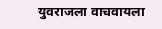युवराजला वाचवायला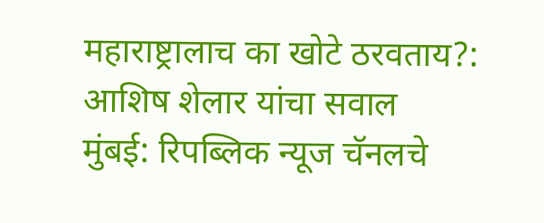महाराष्ट्रालाच का खोटे ठरवताय?: आशिष शेलार यांचा सवाल
मुंबई: रिपब्लिक न्यूज चॅनलचे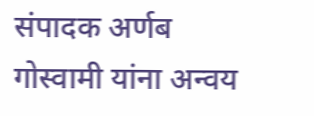संपादक अर्णब गोस्वामी यांना अन्वय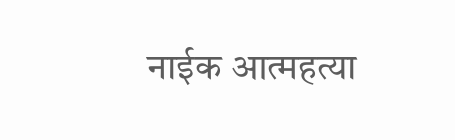नाईक आत्महत्या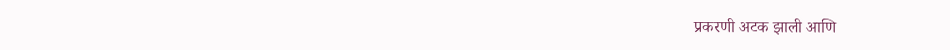प्रकरणी अटक झाली आणि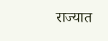राज्यात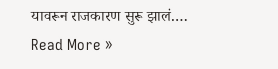यावरून राजकारण सुरू झालं.…
Read More »